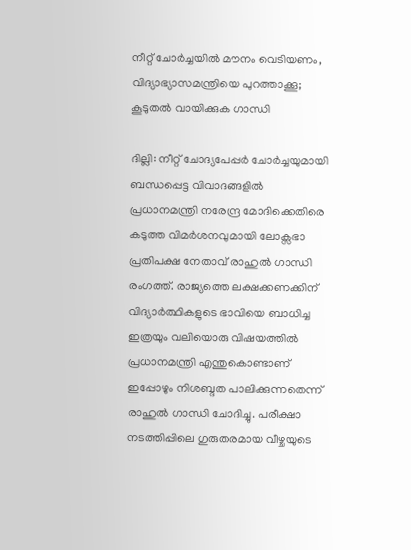നീറ്റ് ചോർച്ചയിൽ മൗനം വെടിയണം, വിദ്യാഭ്യാസമന്ത്രിയെ പുറത്താക്കൂ; കൂടുതൽ വായിക്കുക ഗാന്ധി

ദില്ലി: നീറ്റ് ചോദ്യപേപ്പർ ചോർച്ചയുമായി ബന്ധപ്പെട്ട വിവാദങ്ങളിൽ പ്രധാനമന്ത്രി നരേന്ദ്ര മോദിക്കെതിരെ കടുത്ത വിമർശനവുമായി ലോക്സഭാ പ്രതിപക്ഷ നേതാവ് രാഹുൽ ഗാന്ധി രംഗത്ത്. രാജ്യത്തെ ലക്ഷക്കണക്കിന് വിദ്യാർത്ഥികളുടെ ഭാവിയെ ബാധിച്ച ഇത്രയും വലിയൊരു വിഷയത്തിൽ പ്രധാനമന്ത്രി എന്തുകൊണ്ടാണ് ഇപ്പോഴും നിശബ്ദത പാലിക്കുന്നതെന്ന് രാഹുൽ ഗാന്ധി ചോദിച്ചു. പരീക്ഷാ നടത്തിപ്പിലെ ഗുരുതരമായ വീഴ്ചയുടെ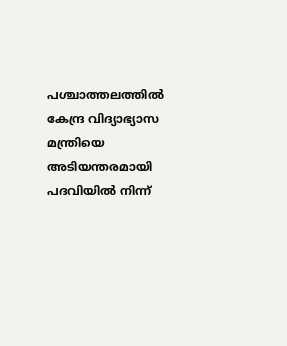പശ്ചാത്തലത്തിൽ കേന്ദ്ര വിദ്യാഭ്യാസ മന്ത്രിയെ അടിയന്തരമായി പദവിയിൽ നിന്ന്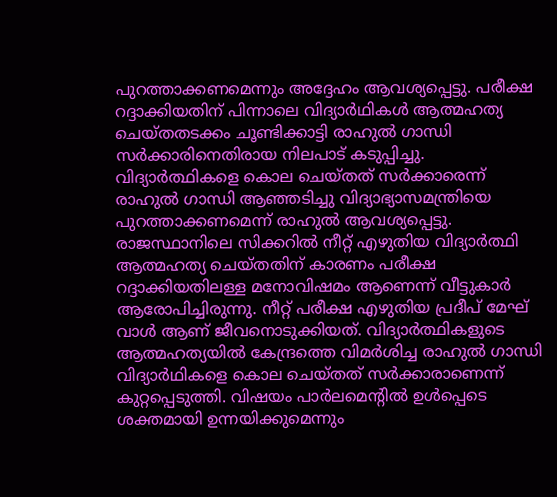പുറത്താക്കണമെന്നും അദ്ദേഹം ആവശ്യപ്പെട്ടു. പരീക്ഷ റദ്ദാക്കിയതിന് പിന്നാലെ വിദ്യാർഥികൾ ആത്മഹത്യ ചെയ്തതടക്കം ചൂണ്ടിക്കാട്ടി രാഹുൽ ഗാന്ധി സർക്കാരിനെതിരായ നിലപാട് കടുപ്പിച്ചു. വിദ്യാർത്ഥികളെ കൊല ചെയ്തത് സർക്കാരെന്ന് രാഹുൽ ഗാന്ധി ആഞ്ഞടിച്ചു വിദ്യാഭ്യാസമന്ത്രിയെ പുറത്താക്കണമെന്ന് രാഹുൽ ആവശ്യപ്പെട്ടു. രാജസ്ഥാനിലെ സിക്കറിൽ നീറ്റ് എഴുതിയ വിദ്യാർത്ഥി ആത്മഹത്യ ചെയ്തതിന് കാരണം പരീക്ഷ റദ്ദാക്കിയതിലള്ള മനോവിഷമം ആണെന്ന് വീട്ടുകാർ ആരോപിച്ചിരുന്നു. നീറ്റ് പരീക്ഷ എഴുതിയ പ്രദീപ് മേഘ് വാൾ ആണ് ജീവനൊടുക്കിയത്. വിദ്യാർത്ഥികളുടെ ആത്മഹത്യയിൽ കേന്ദ്രത്തെ വിമർശിച്ച രാഹുൽ ഗാന്ധി വിദ്യാർഥികളെ കൊല ചെയ്തത് സർക്കാരാണെന്ന് കുറ്റപ്പെടുത്തി. വിഷയം പാർലമെന്റിൽ ഉൾപ്പെടെ ശക്തമായി ഉന്നയിക്കുമെന്നും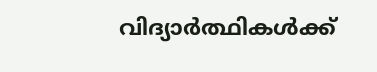വിദ്യാർത്ഥികൾക്ക്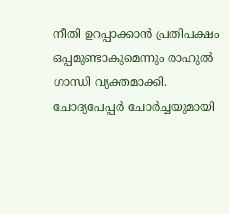നീതി ഉറപ്പാക്കാൻ പ്രതിപക്ഷം ഒപ്പമുണ്ടാകുമെന്നും രാഹുൽ ഗാന്ധി വ്യക്തമാക്കി. ചോദ്യപേപ്പർ ചോർച്ചയുമായി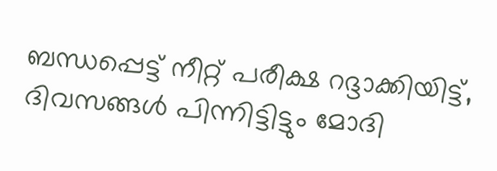ബന്ധപ്പെട്ട് നീറ്റ് പരീക്ഷ റദ്ദാക്കിയിട്ട്, ദിവസങ്ങൾ പിന്നിട്ടിട്ടും മോദി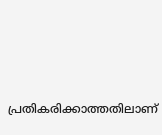പ്രതികരിക്കാത്തതിലാണ്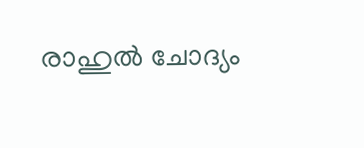രാഹുൽ ചോദ്യം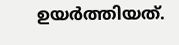ഉയർത്തിയത്.